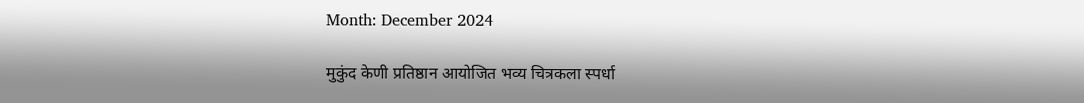Month: December 2024

मुकुंद केणी प्रतिष्ठान आयोजित भव्य चित्रकला स्पर्धा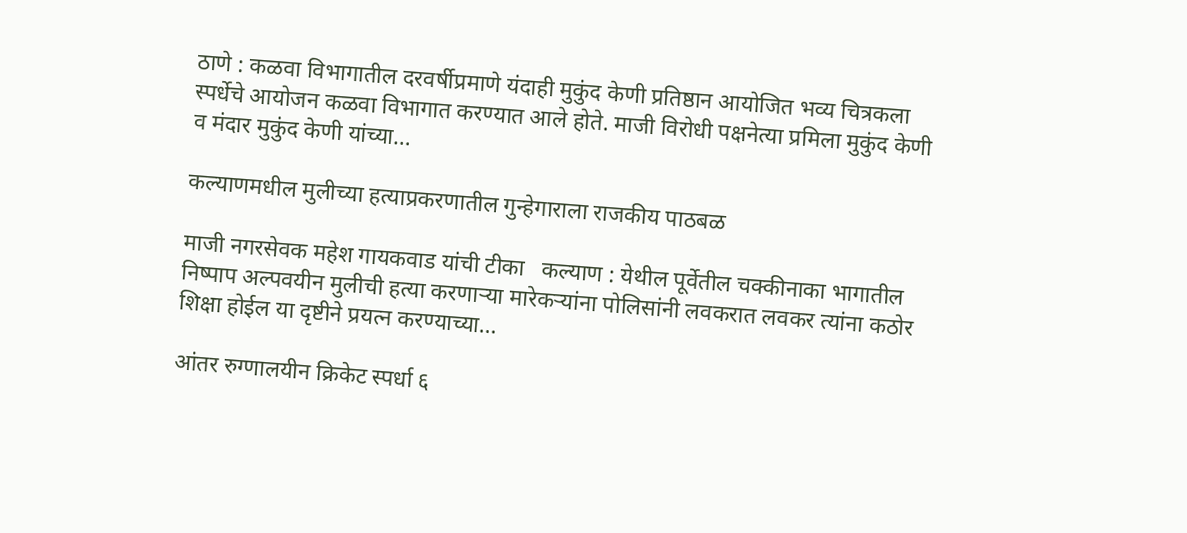ठाणे : कळवा विभागातील दरवर्षीप्रमाणे यंदाही मुकुंद केणी प्रतिष्ठान आयोजित भव्य चित्रकला स्पर्धेचे आयोजन कळवा विभागात करण्यात आले होते. माजी विरोधी पक्षनेत्या प्रमिला मुकुंद केणी व मंदार मुकुंद केणी यांच्या…

कल्याणमधील मुलीच्या हत्याप्रकरणातील गुन्हेगाराला राजकीय पाठबळ

माजी नगरसेवक महेश गायकवाड यांची टीका   कल्याण : येथील पूर्वेतील चक्कीनाका भागातील निष्पाप अल्पवयीन मुलीची हत्या करणाऱ्या मारेकऱ्यांना पोलिसांनी लवकरात लवकर त्यांना कठोर शिक्षा होईल या दृष्टीने प्रयत्न करण्याच्या…

आंतर रुग्णालयीन क्रिकेट स्पर्धा ६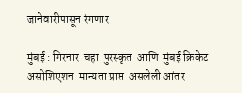जानेवारीपासून रंगणार

मुंबई : गिरनार  चहा  पुरस्कृत  आणि  मुंबई क्रिकेट  असोशिएशन  मान्यता प्राप्त  असलेली आंतर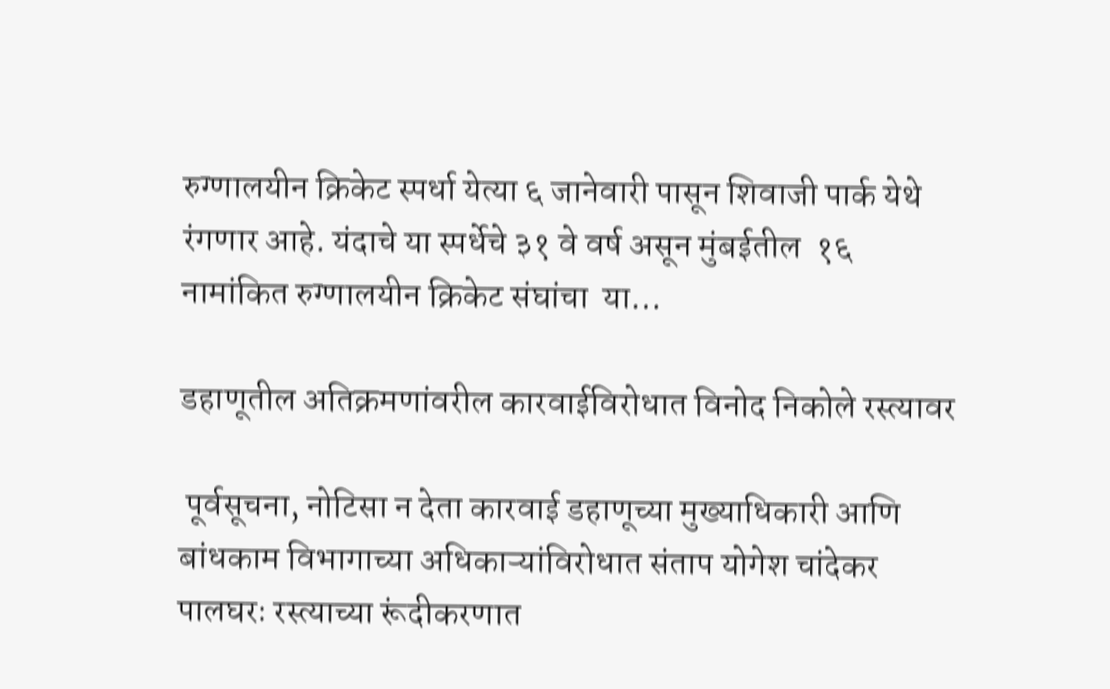रुग्णालयीन क्रिकेट स्पर्धा येत्या ६ जानेवारी पासून शिवाजी पार्क येथे रंगणार आहे. यंदाचे या स्पर्धेचे ३१ वे वर्ष असून मुंबईतील  १६ नामांकित रुग्णालयीन क्रिकेट संघांचा  या…

डहाणूतील अतिक्रमणांवरील कारवाईविरोधात विनोद निकोले रस्त्यावर

 पूर्वसूचना, नोटिसा न देता कारवाई डहाणूच्या मुख्याधिकारी आणि बांधकाम विभागाच्या अधिकाऱ्यांविरोधात संताप योगेश चांदेकर पालघरः रस्त्याच्या रूंदीकरणात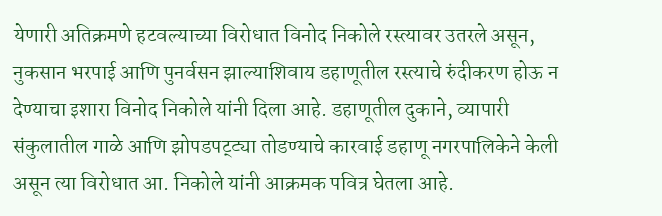येणारी अतिक्रमणे हटवल्याच्या विरोधात विनोद निकोले रस्त्यावर उतरले असून, नुकसान भरपाई आणि पुनर्वसन झाल्याशिवाय डहाणूतील रस्त्याचे रुंदीकरण होऊ न देण्याचा इशारा विनोद निकोले यांनी दिला आहे. डहाणूतील दुकाने, व्यापारी संकुलातील गाळे आणि झोपडपट्ट्या तोडण्याचे कारवाई डहाणू नगरपालिकेने केली असून त्या विरोधात आ. निकोले यांनी आक्रमक पवित्र घेतला आहे.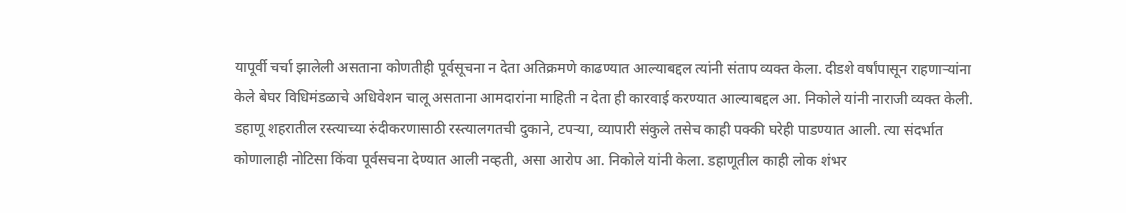यापूर्वी चर्चा झालेली असताना कोणतीही पूर्वसूचना न देता अतिक्रमणे काढण्यात आल्याबद्दल त्यांनी संताप व्यक्त केला. दीडशे वर्षांपासून राहणाऱ्यांना केले बेघर विधिमंडळाचे अधिवेशन चालू असताना आमदारांना माहिती न देता ही कारवाई करण्यात आल्याबद्दल आ. निकोले यांनी नाराजी व्यक्त केली. डहाणू शहरातील रस्त्याच्या रुंदीकरणासाठी रस्त्यालगतची दुकाने, टपऱ्या, व्यापारी संकुले तसेच काही पक्की घरेही पाडण्यात आली. त्या संदर्भात कोणालाही नोटिसा किंवा पूर्वसचना देण्यात आली नव्हती, असा आरोप आ. निकोले यांनी केला. डहाणूतील काही लोक शंभर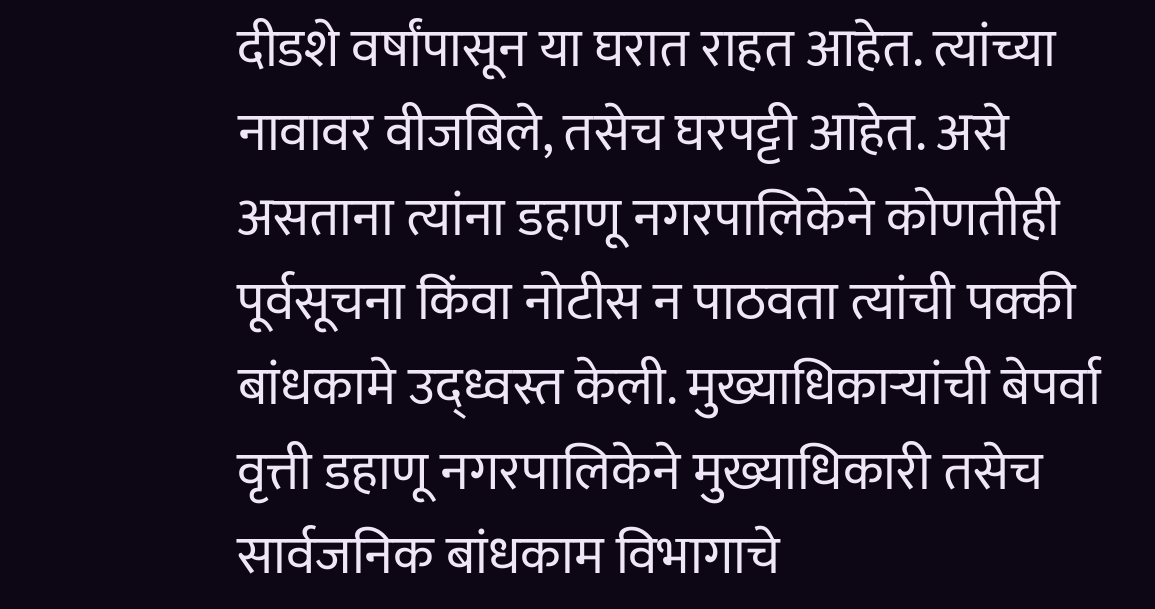दीडशे वर्षांपासून या घरात राहत आहेत. त्यांच्या नावावर वीजबिले, तसेच घरपट्टी आहेत. असे असताना त्यांना डहाणू नगरपालिकेने कोणतीही पूर्वसूचना किंवा नोटीस न पाठवता त्यांची पक्की बांधकामे उद्ध्वस्त केली. मुख्याधिकाऱ्यांची बेपर्वा वृत्ती डहाणू नगरपालिकेने मुख्याधिकारी तसेच सार्वजनिक बांधकाम विभागाचे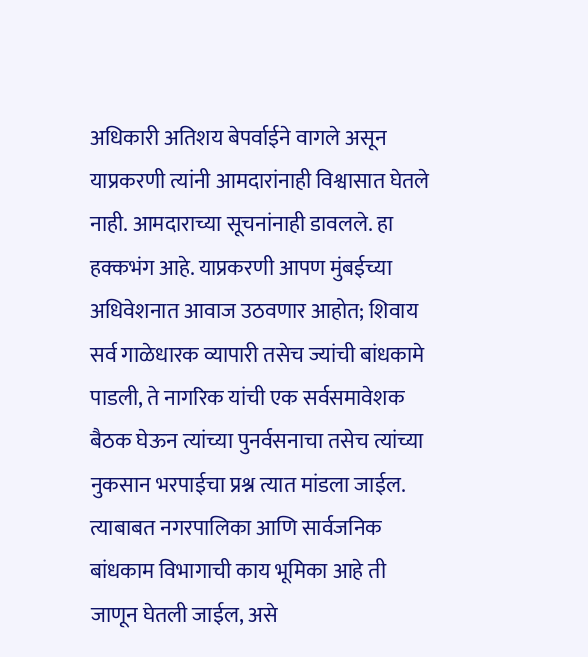अधिकारी अतिशय बेपर्वाईने वागले असून याप्रकरणी त्यांनी आमदारांनाही विश्वासात घेतले नाही. आमदाराच्या सूचनांनाही डावलले. हा हक्कभंग आहे. याप्रकरणी आपण मुंबईच्या अधिवेशनात आवाज उठवणार आहोत; शिवाय सर्व गाळेधारक व्यापारी तसेच ज्यांची बांधकामे पाडली, ते नागरिक यांची एक सर्वसमावेशक बैठक घेऊन त्यांच्या पुनर्वसनाचा तसेच त्यांच्या नुकसान भरपाईचा प्रश्न त्यात मांडला जाईल. त्याबाबत नगरपालिका आणि सार्वजनिक बांधकाम विभागाची काय भूमिका आहे ती जाणून घेतली जाईल, असे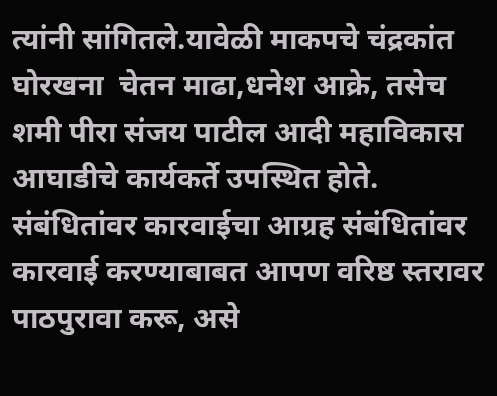त्यांनी सांगितले.यावेळी माकपचे चंद्रकांत घोरखना  चेतन माढा,धनेश आक्रे, तसेच शमी पीरा संजय पाटील आदी महाविकास आघाडीचे कार्यकर्ते उपस्थित होते. संबंधितांवर कारवाईचा आग्रह संबंधितांवर कारवाई करण्याबाबत आपण वरिष्ठ स्तरावर पाठपुरावा करू, असे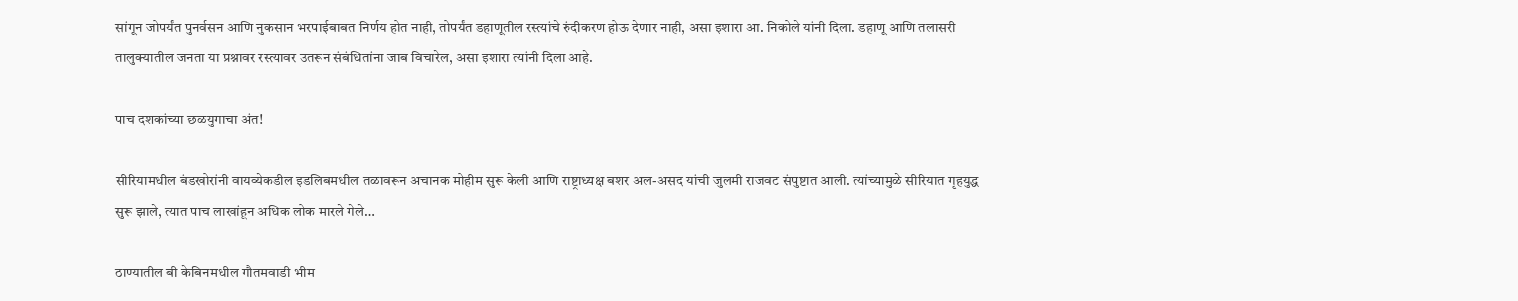सांगून जोपर्यंत पुनर्वसन आणि नुकसान भरपाईबाबत निर्णय होत नाही, तोपर्यंत डहाणूतील रस्त्यांचे रुंदीकरण होऊ देणार नाही, असा इशारा आ. निकोले यांनी दिला. डहाणू आणि तलासरी तालुक्यातील जनता या प्रश्नावर रस्त्यावर उतरून संबंधितांना जाब विचारेल, असा इशारा त्यांनी दिला आहे.

पाच दशकांच्या छळयुगाचा अंत!

सीरियामधील बंडखोरांनी वायव्येकडील इडलिबमधील तळावरून अचानक मोहीम सुरू केली आणि राष्ट्राध्यक्ष बशर अल-असद यांची जुलमी राजवट संपुष्टात आली. त्यांच्यामुळे सीरियात गृहयुद्ध सुरू झाले, त्यात पाच लाखांहून अधिक लोक मारले गेले…

ठाण्यातील बी केबिनमधील गौतमवाडी भीम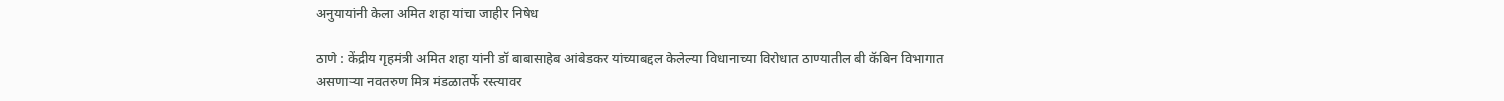अनुयायांनी केला अमित शहा यांचा जाहीर निषेध

ठाणे : केंद्रीय गृहमंत्री अमित शहा यांनी डॉ बाबासाहेब आंबेडकर यांच्याबद्दल केलेल्या विधानाच्या विरोधात ठाण्यातील बी कॅबिन विभागात असणाऱ्या नवतरुण मित्र मंडळातर्फे रस्त्यावर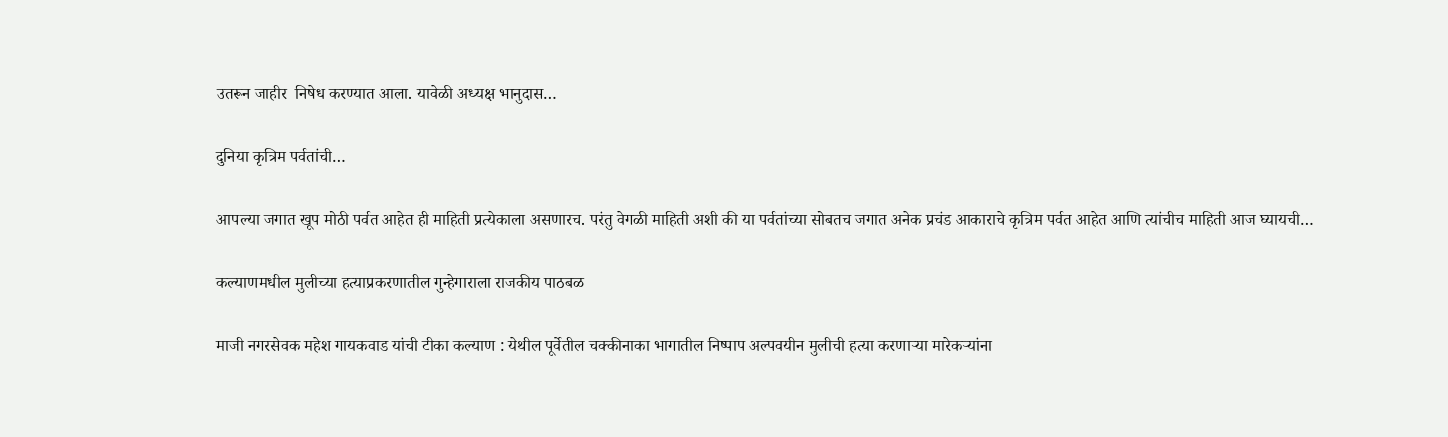उतरून जाहीर  निषेध करण्यात आला. यावेळी अध्यक्ष भानुदास…

दुनिया कृत्रिम पर्वतांची…

आपल्या जगात खूप मोठी पर्वत आहेत ही माहिती प्रत्येकाला असणारच. परंतु वेगळी माहिती अशी की या पर्वतांच्या सोबतच जगात अनेक प्रचंड आकाराचे कृत्रिम पर्वत आहेत आणि त्यांचीच माहिती आज घ्यायची…

कल्याणमधील मुलीच्या हत्याप्रकरणातील गुन्हेगाराला राजकीय पाठबळ

माजी नगरसेवक महेश गायकवाड यांची टीका कल्याण : येथील पूर्वेतील चक्कीनाका भागातील निष्पाप अल्पवयीन मुलीची हत्या करणाऱ्या मारेकऱ्यांना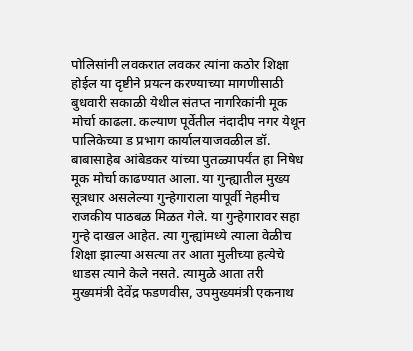पोलिसांनी लवकरात लवकर त्यांना कठोर शिक्षा होईल या दृष्टीने प्रयत्न करण्याच्या मागणीसाठी बुधवारी सकाळी येथील संतप्त नागरिकांनी मूक मोर्चा काढला. कल्याण पूर्वेतील नंदादीप नगर येथून पालिकेच्या ड प्रभाग कार्यालयाजवळील डॉ. बाबासाहेब आंबेडकर यांच्या पुतळ्यापर्यंत हा निषेध मूक मोर्चा काढण्यात आला. या गुन्ह्यातील मुख्य सूत्रधार असलेल्या गुन्हेगाराला यापूर्वी नेहमीच राजकीय पाठबळ मिळत गेले. या गुन्हेगारावर सहा गुन्हे दाखल आहेत. त्या गुन्ह्यांमध्ये त्याला वेळीच शिक्षा झाल्या असत्या तर आता मुलीच्या हत्येचे धाडस त्याने केले नसते. त्यामुळे आता तरी मुख्यमंत्री देवेंद्र फडणवीस, उपमुख्यमंत्री एकनाथ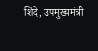शिंदे, उपमुख्यमंत्री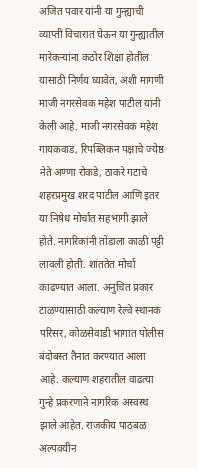अजित पवार यांनी या गुन्ह्याची व्याप्ती विचारात घेऊन या गुन्ह्यातील मारेकऱ्यांना कठोर शिक्षा होतील यासाठी निर्णय घ्यावेत, अशी मागणी माजी नगरसेवक महेश पाटील यांनी केली आहे. माजी नगरसेवक महेश गायकवाड, रिपब्लिकन पक्षाचे ज्येष्ठ नेते अण्णा रोकडे, ठाकरे गटाचे शहरप्रमुख शरद पाटील आणि इतर या निषेध मोर्चात सहभागी झाले होते. नागरिकांनी तोंडाला काळी पट्टी लावली होती. शांततेत मोर्चा काढण्यात आला. अनुचित प्रकार टाळण्यासाठी कल्याण रेल्वे स्थानक परिसर, कोळसेवाडी भागात पोलीस बंदोबस्त तैनात करण्यात आला आहे. कल्याण शहरातील वाढत्या गुन्हे प्रकरणाने नागरिक अस्वस्थ झाले आहेत. राजकीय पाठबळ अल्पवयीन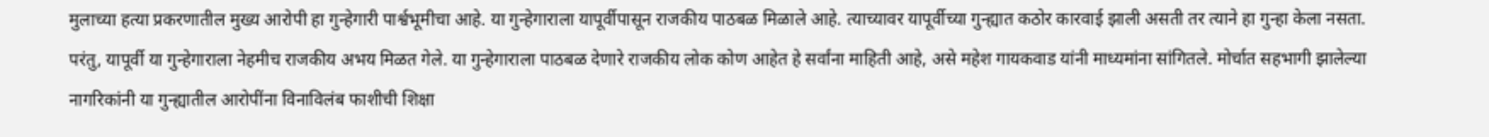मुलाच्या हत्या प्रकरणातील मुख्य आरोपी हा गुन्हेगारी पार्श्वभूमीचा आहे. या गुन्हेगाराला यापूर्वीपासून राजकीय पाठबळ मिळाले आहे. त्याच्यावर यापूर्वीच्या गुन्ह्यात कठोर कारवाई झाली असती तर त्याने हा गुन्हा केला नसता. परंतु, यापूर्वी या गुन्हेगाराला नेहमीच राजकीय अभय मिळत गेले. या गुन्हेगाराला पाठबळ देणारे राजकीय लोक कोण आहेत हे सर्वांना माहिती आहे, असे महेश गायकवाड यांनी माध्यमांना सांगितले. मोर्चात सहभागी झालेल्या नागरिकांनी या गुन्ह्यातील आरोपींना विनाविलंब फाशीची शिक्षा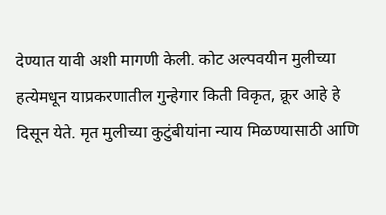देण्यात यावी अशी मागणी केली. कोट अल्पवयीन मुलीच्या हत्येमधून याप्रकरणातील गुन्हेगार किती विकृत, क्रूर आहे हे दिसून येते. मृत मुलीच्या कुटुंबीयांना न्याय मिळण्यासाठी आणि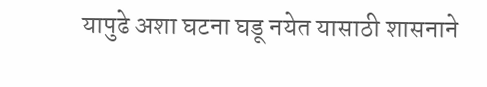यापुढे अशा घटना घडू नयेत यासाठी शासनाने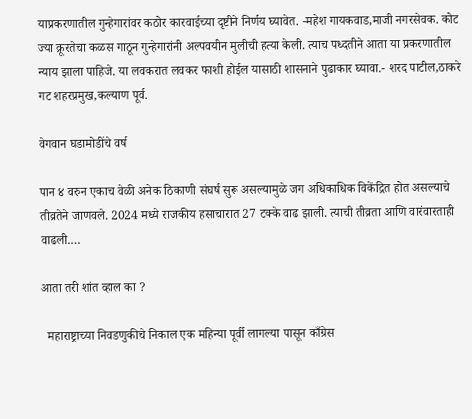याप्रकरणातील गुन्हेगारांवर कठोर कारवाईच्या दृष्टीने निर्णय घ्यावेत. -महेश गायकवाड,माजी नगरसेवक. कोट ज्या क्रूरतेचा कळस गाठून गुन्हेगारांनी अल्पवयीन मुलीची हत्या केली. त्याच पध्दतीने आता या प्रकरणातील न्याय झाला पाहिजे. या लवकरात लवकर फाशी होईल यासाठी शासनाने पुढाकार घ्यावा.- शरद पाटील,ठाकरे गट शहरप्रमुख,कल्याण पूर्व.

वेगवान घडामोडींचे वर्ष

पान ४ वरुन एकाच वेळी अनेक ठिकाणी संघर्ष सुरू असल्यामुळे जग अधिकाधिक विकेंद्रित होत असल्याचे तीव्रतेने जाणवले. 2024 मध्ये राजकीय हसाचारात 27 टक्के वाढ झाली. त्याची तीव्रता आणि वारंवारताही वाढली.…

आता तरी शांत व्हाल का ?

  महाराष्ट्राच्या निवडणुकीचे निकाल एक महिन्या पूर्वी लागल्या पासून काँग्रेस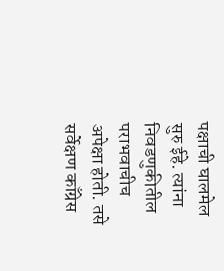पक्षाची घालमेल सुरु ईहे. त्यांना निवडणुकीतील पराभवाचीच अपेक्षा होती. तसे सर्वेक्षण काँग्रेस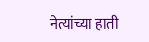नेत्यांच्या हाती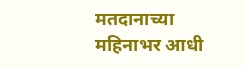मतदानाच्या महिनाभर आधी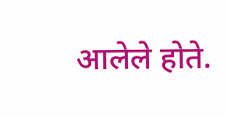आलेले होते.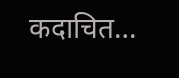कदाचित…